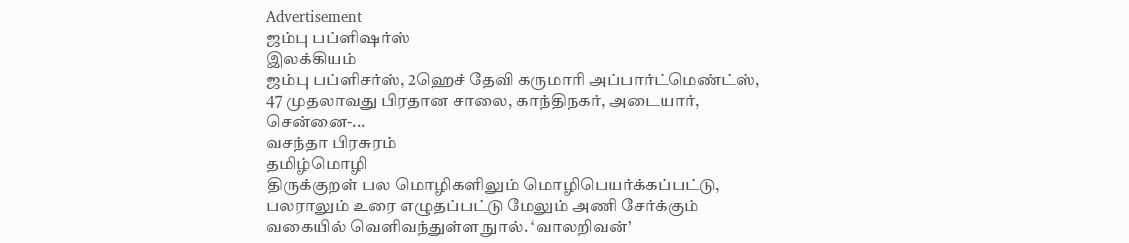Advertisement
ஜம்பு பப்ளிஷர்ஸ்
இலக்கியம்
ஜம்பு பப்ளிசர்ஸ், 2ஹெச் தேவி கருமாரி அப்பார்ட்மெண்ட்ஸ், 47 முதலாவது பிரதான சாலை, காந்திநகர், அடையார், சென்னை-...
வசந்தா பிரசுரம்
தமிழ்மொழி
திருக்குறள் பல மொழிகளிலும் மொழிபெயர்க்கப்பட்டு, பலராலும் உரை எழுதப்பட்டு மேலும் அணி சேர்க்கும் வகையில் வெளிவந்துள்ள நுால். ‘வாலறிவன்’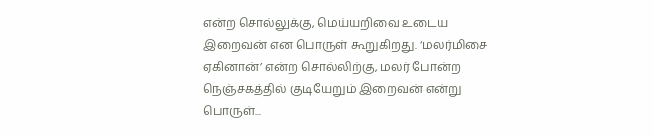என்ற சொல்லுக்கு, மெய்யறிவை உடைய இறைவன் என பொருள் கூறுகிறது. ‘மலர்மிசை ஏகினான்’ என்ற சொல்லிற்கு, மலர் போன்ற நெஞ்சகத்தில் குடியேறும் இறைவன் என்று பொருள்...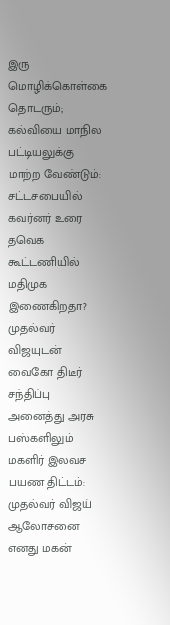இரு மொழிக்கொள்கை தொடரும்; கல்வியை மாநில பட்டியலுக்கு மாற்ற வேண்டும்: சட்டசபையில் கவர்னர் உரை
தவெக கூட்டணியில் மதிமுக இணைகிறதா? முதல்வர் விஜயுடன் வைகோ திடீர் சந்திப்பு
அனைத்து அரசு பஸ்களிலும் மகளிர் இலவச பயண திட்டம்: முதல்வர் விஜய் ஆலோசனை
எனது மகன்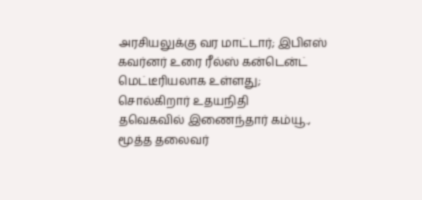அரசியலுக்கு வர மாட்டார்; இபிஎஸ்
கவர்னர் உரை ரீல்ஸ் கன்டென்ட் மெட்டீரியலாக உள்ளது; சொல்கிறார் உதயநிதி
தவெகவில் இணைந்தார் கம்யூ., மூத்த தலைவர்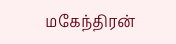மகேந்திரன்